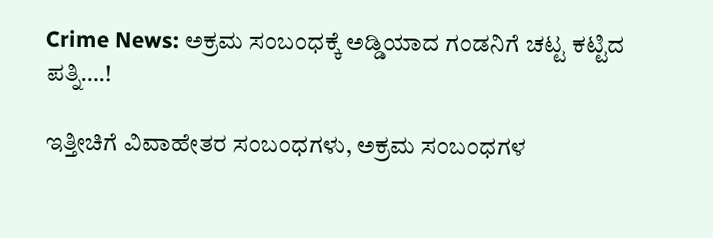Crime News: ಅಕ್ರಮ ಸಂಬಂಧಕ್ಕೆ ಅಡ್ಡಿಯಾದ ಗಂಡನಿಗೆ ಚಟ್ಟ ಕಟ್ಟಿದ ಪತ್ನಿ….!

ಇತ್ತೀಚಿಗೆ ವಿವಾಹೇತರ ಸಂಬಂಧಗಳು, ಅಕ್ರಮ ಸಂಬಂಧಗಳ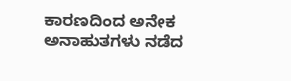ಕಾರಣದಿಂದ ಅನೇಕ ಅನಾಹುತಗಳು ನಡೆದ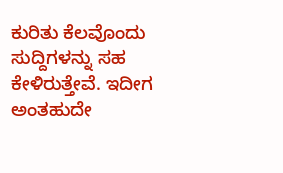ಕುರಿತು ಕೆಲವೊಂದು ಸುದ್ದಿಗಳನ್ನು ಸಹ ಕೇಳಿರುತ್ತೇವೆ. ಇದೀಗ ಅಂತಹುದೇ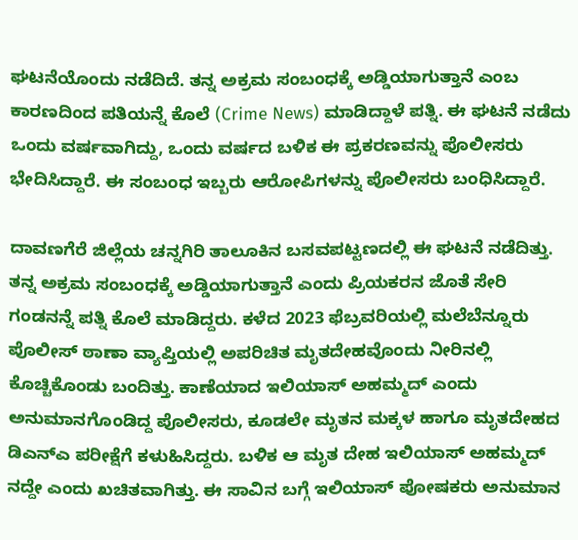ಘಟನೆಯೊಂದು ನಡೆದಿದೆ. ತನ್ನ ಅಕ್ರಮ ಸಂಬಂಧಕ್ಕೆ ಅಡ್ಡಿಯಾಗುತ್ತಾನೆ ಎಂಬ ಕಾರಣದಿಂದ ಪತಿಯನ್ನೆ ಕೊಲೆ (Crime News) ಮಾಡಿದ್ದಾಳೆ ಪತ್ನಿ. ಈ ಘಟನೆ ನಡೆದು ಒಂದು ವರ್ಷವಾಗಿದ್ದು, ಒಂದು ವರ್ಷದ ಬಳಿಕ ಈ ಪ್ರಕರಣವನ್ನು ಪೊಲೀಸರು ಭೇದಿಸಿದ್ದಾರೆ. ಈ ಸಂಬಂಧ ಇಬ್ಬರು ಆರೋಪಿಗಳನ್ನು ಪೊಲೀಸರು ಬಂಧಿಸಿದ್ದಾರೆ.

ದಾವಣಗೆರೆ ಜಿಲ್ಲೆಯ ಚನ್ನಗಿರಿ ತಾಲೂಕಿನ ಬಸವಪಟ್ಟಣದಲ್ಲಿ ಈ ಘಟನೆ ನಡೆದಿತ್ತು. ತನ್ನ ಅಕ್ರಮ ಸಂಬಂಧಕ್ಕೆ ಅಡ್ಡಿಯಾಗುತ್ತಾನೆ ಎಂದು ಪ್ರಿಯಕರನ ಜೊತೆ ಸೇರಿ ಗಂಡನನ್ನೆ ಪತ್ನಿ ಕೊಲೆ ಮಾಡಿದ್ದರು. ಕಳೆದ 2023 ಫೆಬ್ರವರಿಯಲ್ಲಿ ಮಲೆಬೆನ್ನೂರು ಪೊಲೀಸ್ ಠಾಣಾ ವ್ಯಾಪ್ತಿಯಲ್ಲಿ ಅಪರಿಚಿತ ಮೃತದೇಹವೊಂದು ನೀರಿನಲ್ಲಿ ಕೊಚ್ಚಿಕೊಂಡು ಬಂದಿತ್ತು. ಕಾಣೆಯಾದ ಇಲಿಯಾಸ್ ಅಹಮ್ಮದ್ ಎಂದು ಅನುಮಾನಗೊಂಡಿದ್ದ ಪೊಲೀಸರು, ಕೂಡಲೇ‌ ಮೃತನ ಮಕ್ಕಳ ಹಾಗೂ ಮೃತದೇಹದ ಡಿಎನ್ಎ ಪರೀಕ್ಷೆಗೆ ಕಳುಹಿಸಿದ್ದರು. ಬಳಿಕ ಆ ಮೃತ ದೇಹ ಇಲಿಯಾಸ್ ಅಹಮ್ಮದ್ ನದ್ದೇ ಎಂದು ಖಚಿತವಾಗಿತ್ತು. ಈ ಸಾವಿನ ಬಗ್ಗೆ ಇಲಿಯಾಸ್ ಪೋಷಕರು ಅನುಮಾನ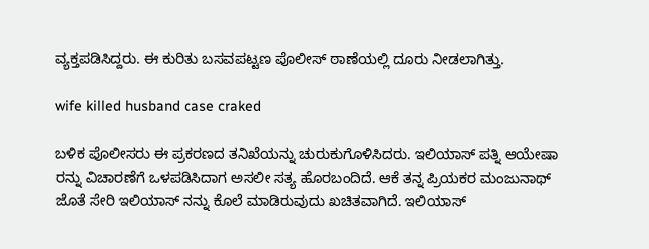ವ್ಯಕ್ತಪಡಿಸಿದ್ದರು. ಈ ಕುರಿತು ಬಸವಪಟ್ಟಣ ಪೊಲೀಸ್ ಠಾಣೆಯಲ್ಲಿ ದೂರು ನೀಡಲಾಗಿತ್ತು.

wife killed husband case craked

ಬಳಿಕ ಪೊಲೀಸರು ಈ ಪ್ರಕರಣದ ತನಿಖೆಯನ್ನು ಚುರುಕುಗೊಳಿಸಿದರು. ಇಲಿಯಾಸ್ ಪತ್ನಿ ಆಯೇಷಾ ರನ್ನು ವಿಚಾರಣೆಗೆ ಒಳಪಡಿಸಿದಾಗ ಅಸಲೀ ಸತ್ಯ ಹೊರಬಂದಿದೆ. ಆಕೆ ತನ್ನ ಪ್ರಿಯಕರ ಮಂಜುನಾಥ್ ಜೊತೆ ಸೇರಿ ಇಲಿಯಾಸ್ ನನ್ನು ಕೊಲೆ ಮಾಡಿರುವುದು ಖಚಿತವಾಗಿದೆ. ಇಲಿಯಾಸ್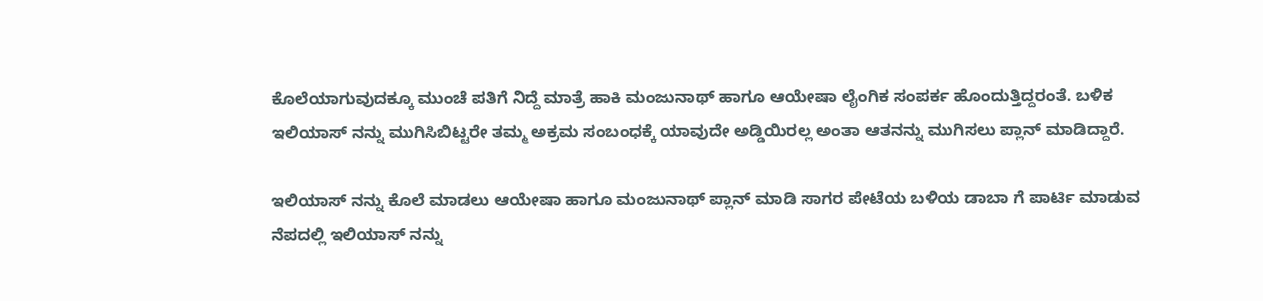ಕೊಲೆಯಾಗುವುದಕ್ಕೂ ಮುಂಚೆ ಪತಿಗೆ ನಿದ್ದೆ ಮಾತ್ರೆ ಹಾಕಿ ಮಂಜುನಾಥ್ ಹಾಗೂ ಆಯೇಷಾ ಲೈಂಗಿಕ ಸಂಪರ್ಕ ಹೊಂದುತ್ತಿದ್ದರಂತೆ. ಬಳಿಕ ಇಲಿಯಾಸ್ ನನ್ನು ಮುಗಿಸಿಬಿಟ್ಟರೇ ತಮ್ಮ ಅಕ್ರಮ ಸಂಬಂಧಕ್ಕೆ ಯಾವುದೇ ಅಡ್ಡಿಯಿರಲ್ಲ ಅಂತಾ ಆತನನ್ನು ಮುಗಿಸಲು ಪ್ಲಾನ್ ಮಾಡಿದ್ದಾರೆ.

ಇಲಿಯಾಸ್ ನನ್ನು ಕೊಲೆ ಮಾಡಲು ಆಯೇಷಾ ಹಾಗೂ ಮಂಜುನಾಥ್ ಪ್ಲಾನ್ ಮಾಡಿ ಸಾಗರ ಪೇಟೆಯ ಬಳಿಯ ಡಾಬಾ ಗೆ ಪಾರ್ಟಿ ಮಾಡುವ ನೆಪದಲ್ಲಿ ಇಲಿಯಾಸ್ ನನ್ನು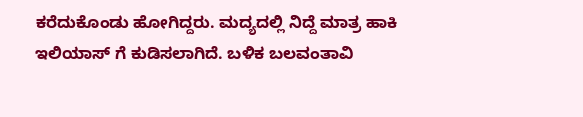ಕರೆದುಕೊಂಡು ಹೋಗಿದ್ದರು. ಮದ್ಯದಲ್ಲಿ ನಿದ್ದೆ ಮಾತ್ರ ಹಾಕಿ ಇಲಿಯಾಸ್ ಗೆ ಕುಡಿಸಲಾಗಿದೆ. ಬಳಿಕ ಬಲವಂತಾವಿ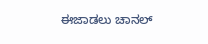ಈಜಾಡಲು ಚಾನಲ್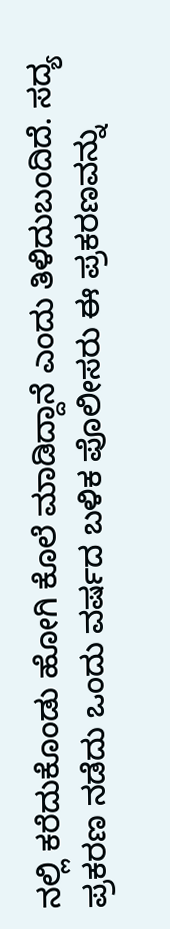ನಲ್ಲಿ ಕರೆದುಕೊಂಡು ಹೋಗಿ ಕೊಲೆ ಮಾಡಿದ್ದಾನೆ ಎಂದು ತಿಳಿದುಬಂದಿದೆ. ಸದ್ಯ ಪ್ರಕರಣ ನಡೆದು ಒಂದು ವರ್ಷದ ಬಳಿಕ ಪೊಲೀಸರು ಈ ಪ್ರಕರಣವನ್ನು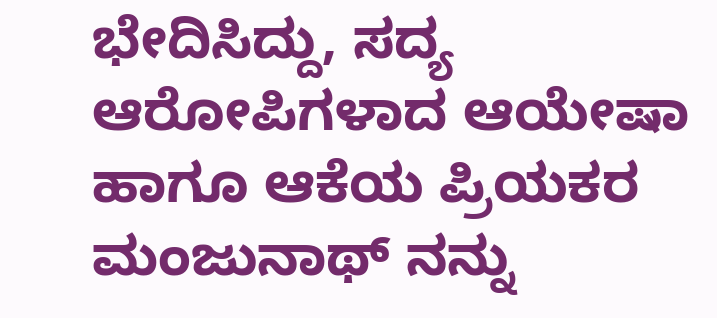ಭೇದಿಸಿದ್ದು, ಸದ್ಯ ಆರೋಪಿಗಳಾದ ಆಯೇಷಾ ಹಾಗೂ ಆಕೆಯ ಪ್ರಿಯಕರ ಮಂಜುನಾಥ್ ನನ್ನು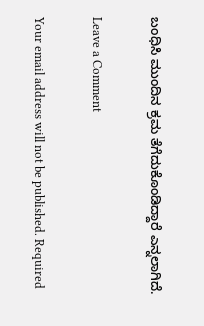ಬಂಧಿಸಿ ಮುಂದಿನ ಕ್ರಮ ತೆಗೆದುಕೊಂಡಿದ್ದಾರೆ ಎನ್ನಲಾಗಿದೆ.

Leave a Comment

Your email address will not be published. Required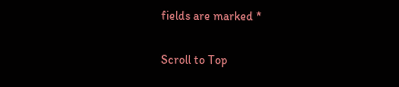fields are marked *

Scroll to Top